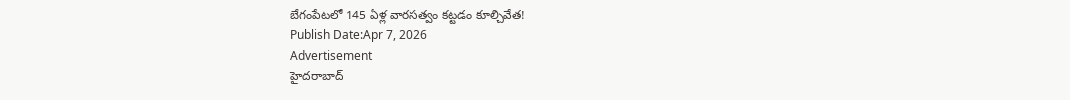బేగంపేటలో 145 ఏళ్ల వారసత్వం కట్టడం కూల్చివేత!
Publish Date:Apr 7, 2026
Advertisement
హైదరాబాద్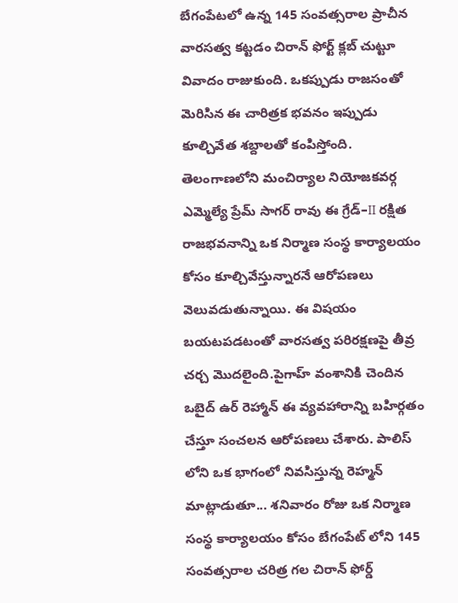బేగంపేటలో ఉన్న 145 సంవత్సరాల ప్రాచీన వారసత్వ కట్టడం చిరాన్ ఫోర్ట్ క్లబ్ చుట్టూ వివాదం రాజుకుంది. ఒకప్పుడు రాజసంతో మెరిసిన ఈ చారిత్రక భవనం ఇప్పుడు కూల్చివేత శబ్దాలతో కంపిస్తోంది. తెలంగాణలోని మంచిర్యాల నియోజకవర్గ ఎమ్మెల్యే ప్రేమ్ సాగర్ రావు ఈ గ్రేడ్–II రక్షిత రాజభవనాన్ని ఒక నిర్మాణ సంస్థ కార్యాలయం కోసం కూల్చివేస్తున్నారనే ఆరోపణలు వెలువడుతున్నాయి. ఈ విషయం బయటపడటంతో వారసత్వ పరిరక్షణపై తీవ్ర చర్చ మొదలైంది.పైగాహ్ వంశానికి చెందిన ఒబైద్ ఉర్ రెహ్మాన్ ఈ వ్యవహారాన్ని బహిర్గతం చేస్తూ సంచలన ఆరోపణలు చేశారు. పాలిస్ లోని ఒక భాగంలో నివసిస్తున్న రెహ్మన్ మాట్లాడుతూ... శనివారం రోజు ఒక నిర్మాణ సంస్థ కార్యాలయం కోసం బేగంపేట్ లోని 145 సంవత్సరాల చరిత్ర గల చిరాన్ ఫోర్డ్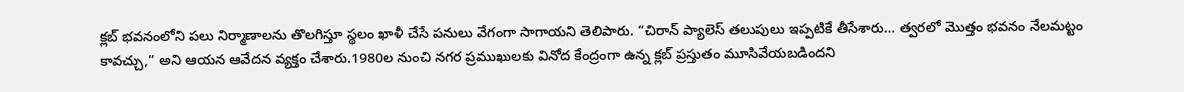క్లబ్ భవనంలోని పలు నిర్మాణాలను తొలగిస్తూ స్థలం ఖాళీ చేసే పనులు వేగంగా సాగాయని తెలిపారు. “చిరాన్ ప్యాలెస్ తలుపులు ఇప్పటికే తీసేశారు… త్వరలో మొత్తం భవనం నేలమట్టం కావచ్చు,” అని ఆయన ఆవేదన వ్యక్తం చేశారు.1980ల నుంచి నగర ప్రముఖులకు వినోద కేంద్రంగా ఉన్న క్లబ్ ప్రస్తుతం మూసివేయబడిందని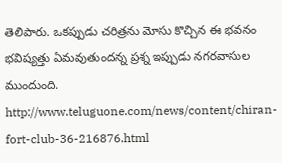తెలిపారు. ఒకప్పుడు చరిత్రను మోసు కొచ్చిన ఈ భవనం భవిష్యత్తు ఏమవుతుందన్న ప్రశ్న ఇప్పుడు నగరవాసుల ముందుంది.
http://www.teluguone.com/news/content/chiran-fort-club-36-216876.html